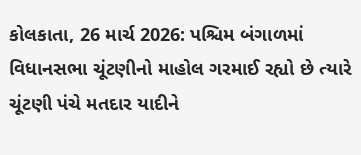કોલકાતા, 26 માર્ચ 2026: પશ્ચિમ બંગાળમાં વિધાનસભા ચૂંટણીનો માહોલ ગરમાઈ રહ્યો છે ત્યારે ચૂંટણી પંચે મતદાર યાદીને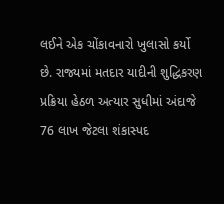લઈને એક ચોંકાવનારો ખુલાસો કર્યો છે. રાજ્યમાં મતદાર યાદીની શુદ્ધિકરણ પ્રક્રિયા હેઠળ અત્યાર સુધીમાં અંદાજે 76 લાખ જેટલા શંકાસ્પદ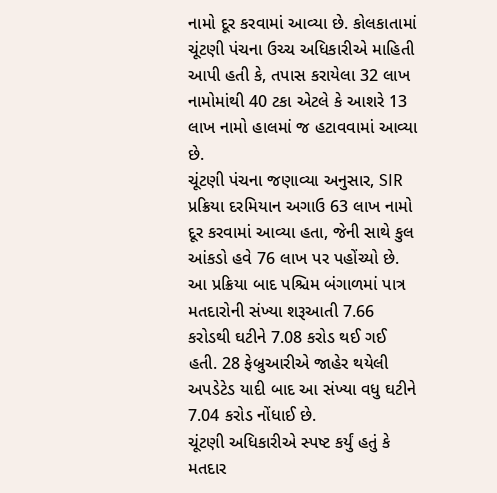નામો દૂર કરવામાં આવ્યા છે. કોલકાતામાં ચૂંટણી પંચના ઉચ્ચ અધિકારીએ માહિતી આપી હતી કે, તપાસ કરાયેલા 32 લાખ નામોમાંથી 40 ટકા એટલે કે આશરે 13 લાખ નામો હાલમાં જ હટાવવામાં આવ્યા છે.
ચૂંટણી પંચના જણાવ્યા અનુસાર, SIR પ્રક્રિયા દરમિયાન અગાઉ 63 લાખ નામો દૂર કરવામાં આવ્યા હતા, જેની સાથે કુલ આંકડો હવે 76 લાખ પર પહોંચ્યો છે. આ પ્રક્રિયા બાદ પશ્ચિમ બંગાળમાં પાત્ર મતદારોની સંખ્યા શરૂઆતી 7.66 કરોડથી ઘટીને 7.08 કરોડ થઈ ગઈ હતી. 28 ફેબ્રુઆરીએ જાહેર થયેલી અપડેટેડ યાદી બાદ આ સંખ્યા વધુ ઘટીને 7.04 કરોડ નોંધાઈ છે.
ચૂંટણી અધિકારીએ સ્પષ્ટ કર્યું હતું કે મતદાર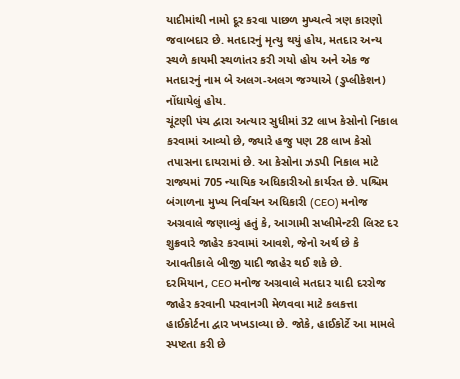યાદીમાંથી નામો દૂર કરવા પાછળ મુખ્યત્વે ત્રણ કારણો જવાબદાર છે. મતદારનું મૃત્યુ થયું હોય, મતદાર અન્ય સ્થળે કાયમી સ્થળાંતર કરી ગયો હોય અને એક જ મતદારનું નામ બે અલગ-અલગ જગ્યાએ (ડુપ્લીકેશન) નોંધાયેલું હોય.
ચૂંટણી પંચ દ્વારા અત્યાર સુધીમાં 32 લાખ કેસોનો નિકાલ કરવામાં આવ્યો છે, જ્યારે હજુ પણ 28 લાખ કેસો તપાસના દાયરામાં છે. આ કેસોના ઝડપી નિકાલ માટે રાજ્યમાં 705 ન્યાયિક અધિકારીઓ કાર્યરત છે. પશ્ચિમ બંગાળના મુખ્ય નિર્વાચન અધિકારી (CEO) મનોજ અગ્રવાલે જણાવ્યું હતું કે, આગામી સપ્લીમેન્ટરી લિસ્ટ દર શુક્રવારે જાહેર કરવામાં આવશે, જેનો અર્થ છે કે આવતીકાલે બીજી યાદી જાહેર થઈ શકે છે.
દરમિયાન, CEO મનોજ અગ્રવાલે મતદાર યાદી દરરોજ જાહેર કરવાની પરવાનગી મેળવવા માટે કલકત્તા હાઈકોર્ટના દ્વાર ખખડાવ્યા છે. જોકે, હાઈકોર્ટે આ મામલે સ્પષ્ટતા કરી છે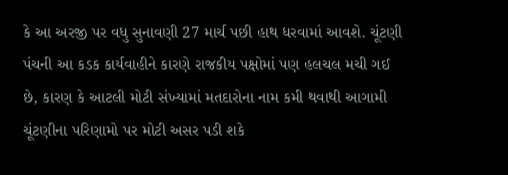કે આ અરજી પર વધુ સુનાવણી 27 માર્ચ પછી હાથ ધરવામાં આવશે. ચૂંટણી પંચની આ કડક કાર્યવાહીને કારણે રાજકીય પક્ષોમાં પણ હલચલ મચી ગઈ છે, કારણ કે આટલી મોટી સંખ્યામાં મતદારોના નામ કમી થવાથી આગામી ચૂંટણીના પરિણામો પર મોટી અસર પડી શકે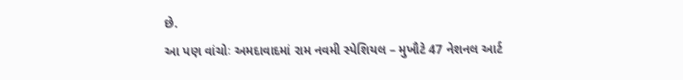છે.
આ પણ વાંચોઃ અમદાવાદમાં રામ નવમી સ્પેશિયલ – મુખૌટે 47 નેશનલ આર્ટ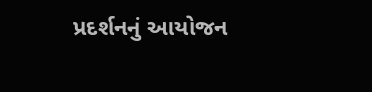પ્રદર્શનનું આયોજન